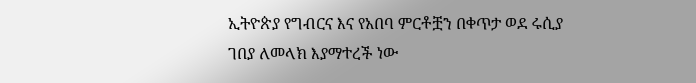ኢትዮጵያ የግብርና እና የአበባ ምርቶቿን በቀጥታ ወደ ሩሲያ ገበያ ለመላክ እያማተረች ነው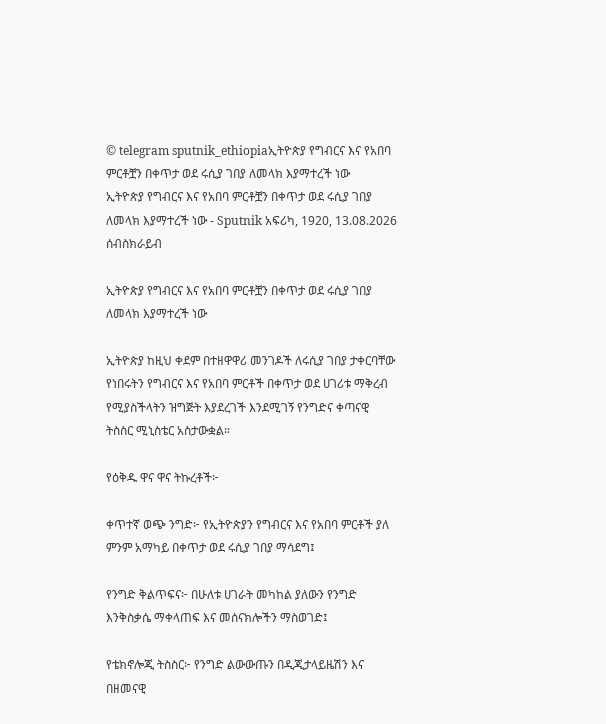© telegram sputnik_ethiopiaኢትዮጵያ የግብርና እና የአበባ ምርቶቿን በቀጥታ ወደ ሩሲያ ገበያ ለመላክ እያማተረች ነው
ኢትዮጵያ የግብርና እና የአበባ ምርቶቿን በቀጥታ ወደ ሩሲያ ገበያ ለመላክ እያማተረች ነው - Sputnik አፍሪካ, 1920, 13.08.2026
ሰብስክራይብ

ኢትዮጵያ የግብርና እና የአበባ ምርቶቿን በቀጥታ ወደ ሩሲያ ገበያ ለመላክ እያማተረች ነው

ኢትዮጵያ ከዚህ ቀደም በተዘዋዋሪ መንገዶች ለሩሲያ ገበያ ታቀርባቸው የነበሩትን የግብርና እና የአበባ ምርቶች በቀጥታ ወደ ሀገሪቱ ማቅረብ የሚያስችላትን ዝግጅት እያደረገች እንደሚገኝ የንግድና ቀጣናዊ ትስስር ሚኒስቴር አስታውቋል።

የዕቅዱ ዋና ዋና ትኩረቶች፦

ቀጥተኛ ወጭ ንግድ፦ የኢትዮጵያን የግብርና እና የአበባ ምርቶች ያለ ምንም አማካይ በቀጥታ ወደ ሩሲያ ገበያ ማሳደግ፤

የንግድ ቅልጥፍና፦ በሁለቱ ሀገራት መካከል ያለውን የንግድ እንቅስቃሴ ማቀላጠፍ እና መሰናክሎችን ማስወገድ፤

የቴክኖሎጂ ትስስር፦ የንግድ ልውውጡን በዲጂታላይዜሽን እና በዘመናዊ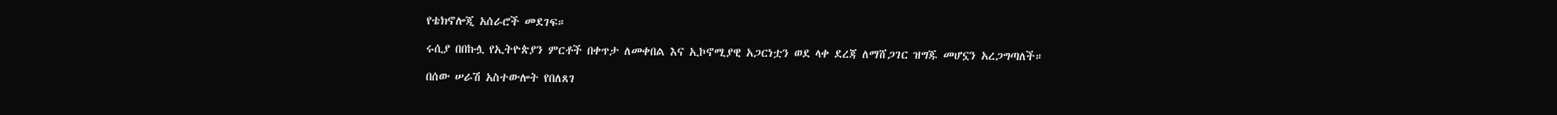የቴክኖሎጂ አሰራሮች መደገፍ።

ሩሲያ በበኩሏ የኢትዮጵያን ምርቶች በቀጥታ ለመቀበል እና ኢኮኖሚያዊ አጋርነቷን ወደ ላቀ ደረጃ ለማሸጋገር ዝግጁ መሆኗን አረጋግጣለች።

በሰው ሠራሽ አስተውሎት የበለጸገ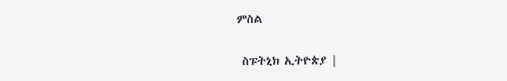ምስል

 ስፑትኒክ ኢትዮጵያ |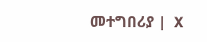መተግበሪያ |  X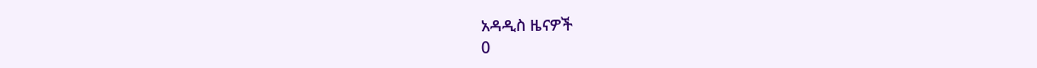አዳዲስ ዜናዎች
0